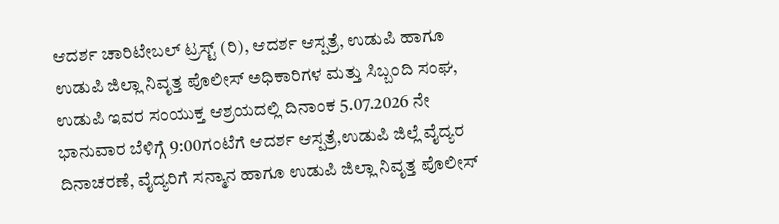ಆದರ್ಶ ಚಾರಿಟೇಬಲ್ ಟ್ರಸ್ಟ್ (ರಿ), ಆದರ್ಶ ಆಸ್ಪತ್ರೆ, ಉಡುಪಿ ಹಾಗೂ ಉಡುಪಿ ಜಿಲ್ಲಾ ನಿವೃತ್ತ ಪೊಲೀಸ್ ಅಧಿಕಾರಿಗಳ ಮತ್ತು ಸಿಬ್ಬಂದಿ ಸಂಘ, ಉಡುಪಿ ಇವರ ಸಂಯುಕ್ತ ಆಶ್ರಯದಲ್ಲಿ ದಿನಾಂಕ 5.07.2026 ನೇ ಭಾನುವಾರ ಬೆಳಿಗ್ಗೆ 9:00ಗಂಟೆಗೆ ಆದರ್ಶ ಆಸ್ಪತ್ರೆ,ಉಡುಪಿ ಜಿಲ್ಲೆ ವೈದ್ಯರ ದಿನಾಚರಣೆ, ವೈದ್ಯರಿಗೆ ಸನ್ಮಾನ ಹಾಗೂ ಉಡುಪಿ ಜಿಲ್ಲಾ ನಿವೃತ್ತ ಪೊಲೀಸ್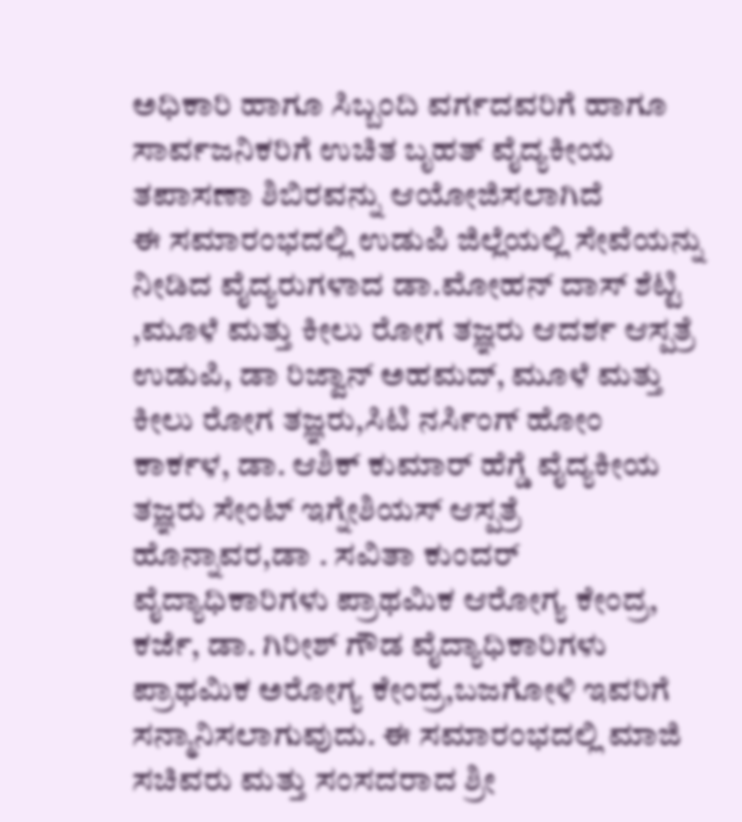ಅಧಿಕಾರಿ ಹಾಗೂ ಸಿಬ್ಬಂದಿ ವರ್ಗದವರಿಗೆ ಹಾಗೂ ಸಾರ್ವಜನಿಕರಿಗೆ ಉಚಿತ ಬೃಹತ್ ವೈದ್ಯಕೀಯ ತಪಾಸಣಾ ಶಿಬಿರವನ್ನು ಆಯೋಜಿಸಲಾಗಿದೆ
ಈ ಸಮಾರಂಭದಲ್ಲಿ ಉಡುಪಿ ಜಿಲ್ಲೆಯಲ್ಲಿ ಸೇವೆಯನ್ನು ನೀಡಿದ ವೈದ್ಯರುಗಳಾದ ಡಾ.ಮೋಹನ್ ದಾಸ್ ಶೆಟ್ಟಿ ,ಮೂಳೆ ಮತ್ತು ಕೀಲು ರೋಗ ತಜ್ಞರು ಆದರ್ಶ ಆಸ್ಪತ್ರೆ ಉಡುಪಿ, ಡಾ ರಿಜ್ವಾನ್ ಅಹಮದ್, ಮೂಳೆ ಮತ್ತು ಕೀಲು ರೋಗ ತಜ್ಞರು,ಸಿಟಿ ನರ್ಸಿಂಗ್ ಹೋಂ ಕಾರ್ಕಳ, ಡಾ. ಆಶಿಕ್ ಕುಮಾರ್ ಹೆಗ್ಡೆ ವೈದ್ಯಕೀಯ ತಜ್ಞರು ಸೇಂಟ್ ಇಗ್ನೇಶಿಯಸ್ ಆಸ್ಪತ್ರೆ ಹೊನ್ನಾವರ,ಡಾ . ಸವಿತಾ ಕುಂದರ್ ವೈದ್ಯಾಧಿಕಾರಿಗಳು ಪ್ರಾಥಮಿಕ ಆರೋಗ್ಯ ಕೇಂದ್ರ, ಕರ್ಜೆ, ಡಾ. ಗಿರೀಶ್ ಗೌಡ ವೈದ್ಯಾಧಿಕಾರಿಗಳು ಪ್ರಾಥಮಿಕ ಅರೋಗ್ಯ ಕೇಂದ್ರ,ಬಜಗೋಳಿ ಇವರಿಗೆ ಸನ್ಮಾನಿಸಲಾಗುವುದು. ಈ ಸಮಾರಂಭದಲ್ಲಿ ಮಾಜಿ ಸಚಿವರು ಮತ್ತು ಸಂಸದರಾದ ಶ್ರೀ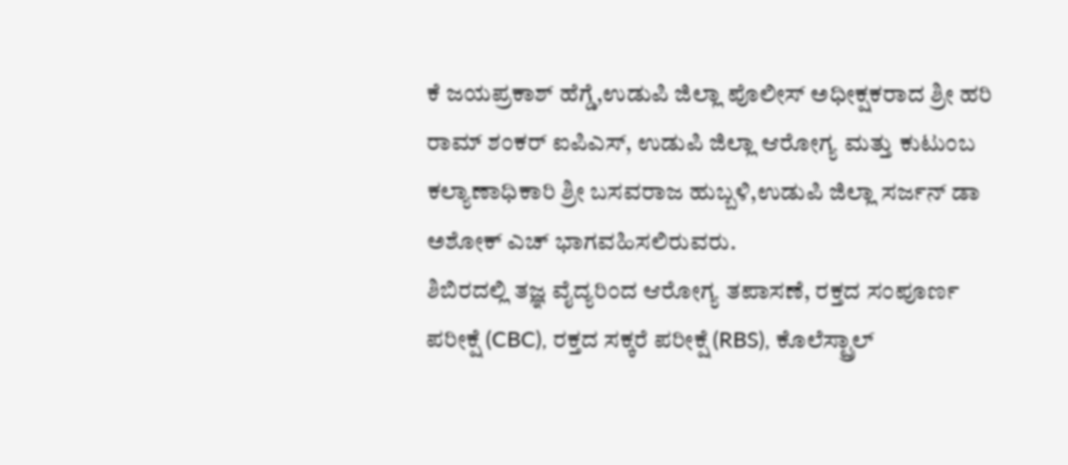ಕೆ ಜಯಪ್ರಕಾಶ್ ಹೆಗ್ಡೆ,ಉಡುಪಿ ಜಿಲ್ಲಾ ಪೊಲೀಸ್ ಅಧೀಕ್ಷಕರಾದ ಶ್ರೀ ಹರಿ ರಾಮ್ ಶಂಕರ್ ಐಪಿಎಸ್, ಉಡುಪಿ ಜಿಲ್ಲಾ ಆರೋಗ್ಯ ಮತ್ತು ಕುಟುಂಬ ಕಲ್ಯಾಣಾಧಿಕಾರಿ ಶ್ರೀ ಬಸವರಾಜ ಹುಬ್ಬಳಿ,ಉಡುಪಿ ಜಿಲ್ಲಾ ಸರ್ಜನ್ ಡಾ ಅಶೋಕ್ ಎಚ್ ಭಾಗವಹಿಸಲಿರುವರು.
ಶಿಬಿರದಲ್ಲಿ ತಜ್ಞ ವೈದ್ಯರಿಂದ ಆರೋಗ್ಯ ತಪಾಸಣೆ, ರಕ್ತದ ಸಂಪೂರ್ಣ ಪರೀಕ್ಷೆ (CBC), ರಕ್ತದ ಸಕ್ಕರೆ ಪರೀಕ್ಷೆ (RBS), ಕೊಲೆಸ್ಟ್ರಾಲ್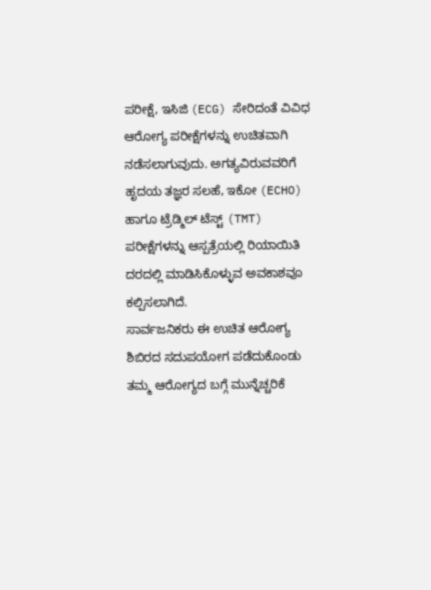ಪರೀಕ್ಷೆ, ಇಸಿಜಿ (ECG) ಸೇರಿದಂತೆ ವಿವಿಧ ಆರೋಗ್ಯ ಪರೀಕ್ಷೆಗಳನ್ನು ಉಚಿತವಾಗಿ ನಡೆಸಲಾಗುವುದು. ಅಗತ್ಯವಿರುವವರಿಗೆ ಹೃದಯ ತಜ್ಞರ ಸಲಹೆ, ಇಕೋ (ECHO) ಹಾಗೂ ಟ್ರೆಡ್ಮಿಲ್ ಟೆಸ್ಟ್ (TMT) ಪರೀಕ್ಷೆಗಳನ್ನು ಆಸ್ಪತ್ರೆಯಲ್ಲಿ ರಿಯಾಯಿತಿ ದರದಲ್ಲಿ ಮಾಡಿಸಿಕೊಳ್ಳುವ ಅವಕಾಶವೂ ಕಲ್ಪಿಸಲಾಗಿದೆ.
ಸಾರ್ವಜನಿಕರು ಈ ಉಚಿತ ಆರೋಗ್ಯ ಶಿಬಿರದ ಸದುಪಯೋಗ ಪಡೆದುಕೊಂಡು ತಮ್ಮ ಆರೋಗ್ಯದ ಬಗ್ಗೆ ಮುನ್ನೆಚ್ಚರಿಕೆ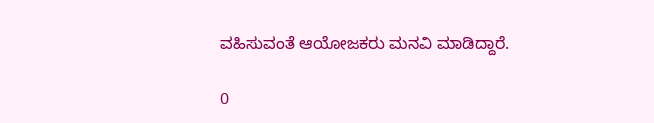ವಹಿಸುವಂತೆ ಆಯೋಜಕರು ಮನವಿ ಮಾಡಿದ್ದಾರೆ.

0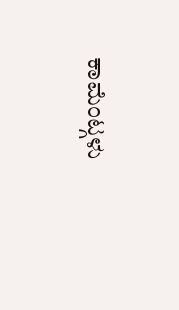ಕಾಮೆಂಟ್ಗಳು